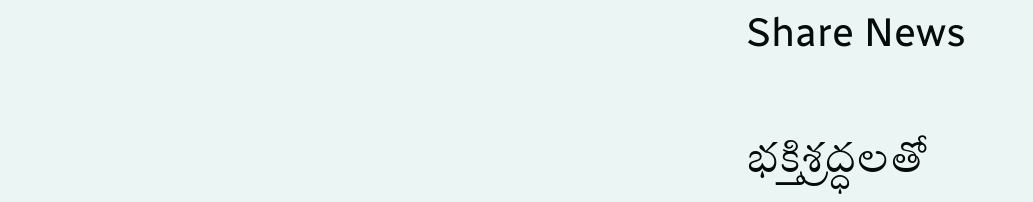Share News

భక్తిశ్రద్ధలతో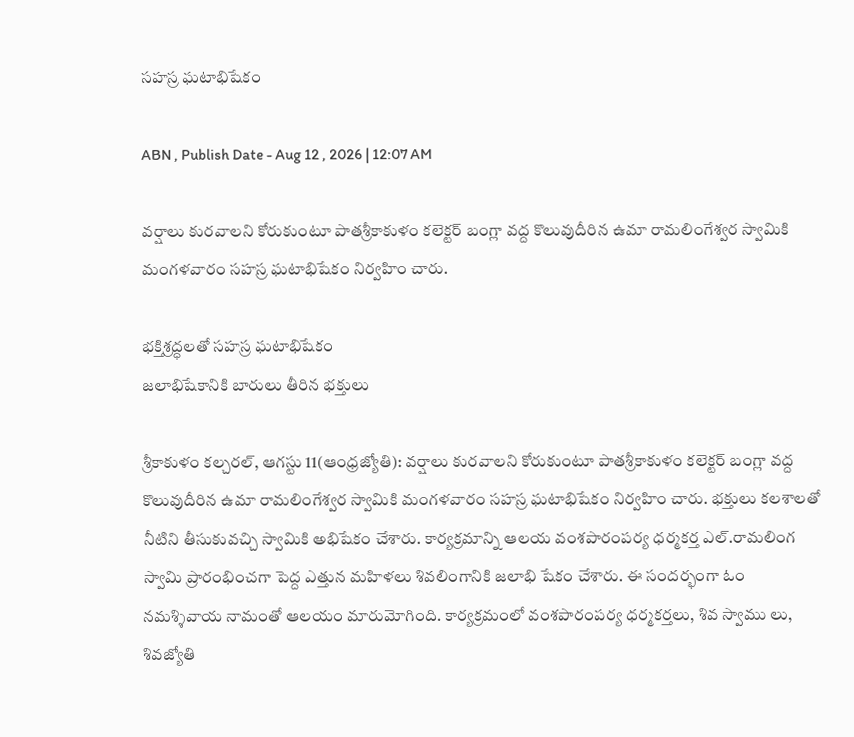సహస్ర ఘటాభిషేకం

ABN , Publish Date - Aug 12 , 2026 | 12:07 AM

వర్షాలు కురవాలని కోరుకుంటూ పాతశ్రీకాకుళం కలెక్టర్‌ బంగ్లా వద్ద కొలువుదీరిన ఉమా రామలింగేశ్వర స్వామికి మంగళవారం సహస్ర ఘటాభిషేకం నిర్వహిం చారు.

భక్తిశ్రద్ధలతో సహస్ర ఘటాభిషేకం
జలాభిషేకానికి బారులు తీరిన భక్తులు

శ్రీకాకుళం కల్చరల్‌, ఆగస్టు 11(ఆంధ్రజ్యోతి): వర్షాలు కురవాలని కోరుకుంటూ పాతశ్రీకాకుళం కలెక్టర్‌ బంగ్లా వద్ద కొలువుదీరిన ఉమా రామలింగేశ్వర స్వామికి మంగళవారం సహస్ర ఘటాభిషేకం నిర్వహిం చారు. భక్తులు కలశాలతో నీటిని తీసుకువచ్చి స్వామికి అభిషేకం చేశారు. కార్యక్రమాన్ని ఆలయ వంశపారంపర్య ధర్మకర్త ఎల్‌.రామలింగ స్వామి ప్రారంభించగా పెద్ద ఎత్తున మహిళలు శివలింగానికి జలాభి షేకం చేశారు. ఈ సందర్భంగా ఓం నమశ్శివాయ నామంతో ఆలయం మారుమోగింది. కార్యక్రమంలో వంశపారంపర్య ధర్మకర్తలు, శివ స్వాము లు, శివజ్యోతి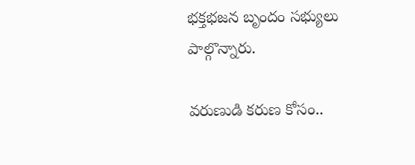భక్తభజన బృందం సభ్యులు పాల్గొన్నారు.

వరుణుడి కరుణ కోసం..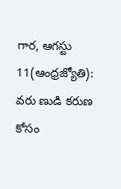గార, ఆగస్టు 11(ఆంధ్రజ్యోతి): వరు ణుడి కరుణ కోసం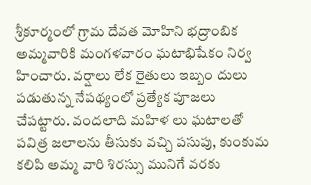శ్రీకూర్మంలో గ్రామ దేవత మోహిని భద్రాంబిక అమ్మవారికి మంగళవారం ఘటాభిషేకం నిర్వ హించారు. వర్షాలు లేక రైతులు ఇబ్బం దులు పడుతున్న నేపథ్యంలో ప్రత్యేక పూజలు చేపట్టారు. వందలాది మహిళ లు ఘటాలతో పవిత్ర జలాలను తీసుకు వచ్చి పసుపు, కుంకుమ కలిపి అమ్మ వారి శిరస్సు మునిగే వరకు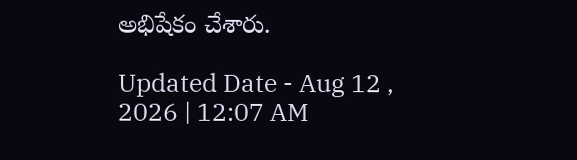అభిషేకం చేశారు.

Updated Date - Aug 12 , 2026 | 12:07 AM